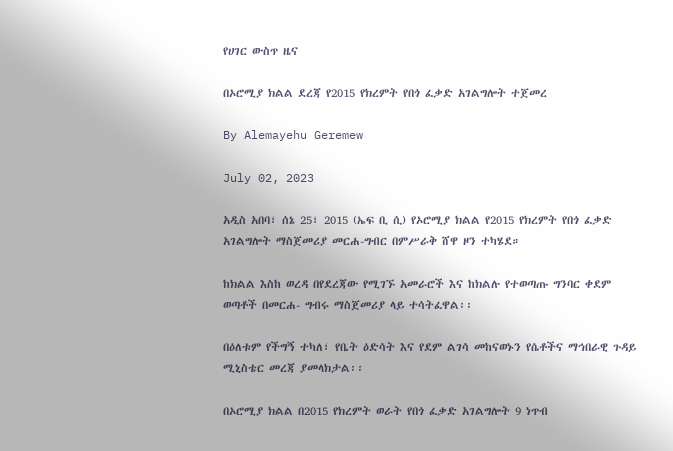የሀገር ውስጥ ዜና

በኦሮሚያ ክልል ደረጃ የ2015 የክረምት የበጎ ፈቃድ አገልግሎት ተጀመረ

By Alemayehu Geremew

July 02, 2023

አዲስ አበባ፣ ሰኔ 25፣ 2015 (ኤፍ ቢ ሲ) የኦሮሚያ ክልል የ2015 የክረምት የበጎ ፈቃድ አገልግሎት ማስጀመሪያ መርሐ-ግብር በምሥራቅ ሸዋ ዞን ተካሄደ።

ከክልል እስከ ወረዳ በየደረጃው የሚገኙ አመራሮች እና ከክልሉ የተወጣጡ ግንባር ቀደም ወጣቶች በመርሐ- ግብሩ ማስጀመሪያ ላይ ተሳትፈዋል፡፡

በዕለቱም የችግኝ ተካለ፣ የቤት ዕድሳት እና የደም ልገሳ መከናወኑን የሴቶችና ማኅበራዊ ጉዳይ ሚኒስቴር መረጃ ያመላክታል፡፡

በኦሮሚያ ክልል በ2015 የክረምት ወራት የበጎ ፈቃድ አገልግሎት 9 ነጥብ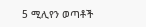5 ሚሊየን ወጣቶች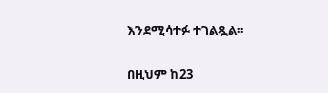እንደሚሳተፉ ተገልጿል፡፡

በዚህም ከ23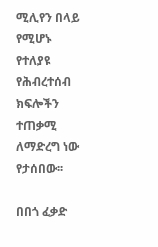ሚሊየን በላይ የሚሆኑ የተለያዩ የሕብረተሰብ ክፍሎችን ተጠቃሚ ለማድረግ ነው የታሰበው፡፡

በበጎ ፈቃድ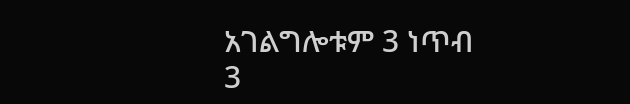አገልግሎቱም 3 ነጥብ 3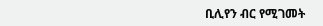ቢሊየን ብር የሚገመት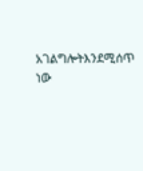አገልግሎትእንደሚሰጥ ነው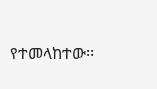የተመላከተው፡፡